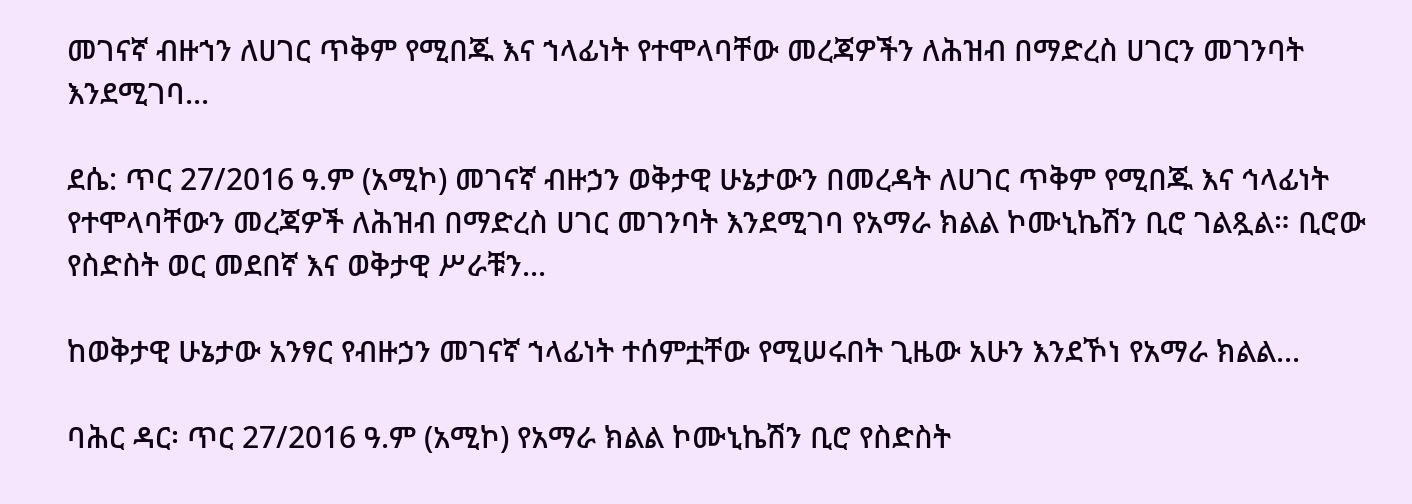መገናኛ ብዙኀን ለሀገር ጥቅም የሚበጁ እና ኀላፊነት የተሞላባቸው መረጃዎችን ለሕዝብ በማድረስ ሀገርን መገንባት እንደሚገባ...

ደሴ: ጥር 27/2016 ዓ.ም (አሚኮ) መገናኛ ብዙኃን ወቅታዊ ሁኔታውን በመረዳት ለሀገር ጥቅም የሚበጁ እና ኅላፊነት የተሞላባቸውን መረጃዎች ለሕዝብ በማድረስ ሀገር መገንባት እንደሚገባ የአማራ ክልል ኮሙኒኬሽን ቢሮ ገልጿል። ቢሮው የስድስት ወር መደበኛ እና ወቅታዊ ሥራቹን...

ከወቅታዊ ሁኔታው አንፃር የብዙኃን መገናኛ ኀላፊነት ተሰምቷቸው የሚሠሩበት ጊዜው አሁን እንደኾነ የአማራ ክልል...

ባሕር ዳር፡ ጥር 27/2016 ዓ.ም (አሚኮ) የአማራ ክልል ኮሙኒኬሽን ቢሮ የስድስት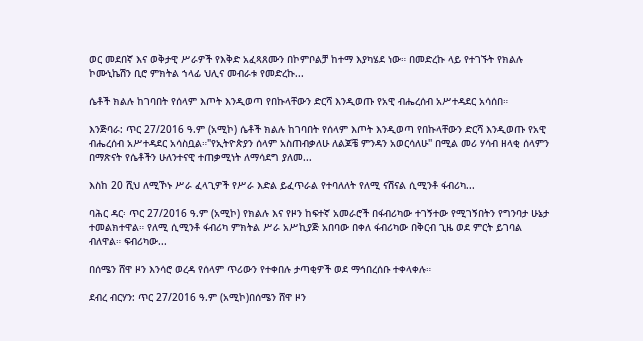ወር መደበኛ እና ወቅታዊ ሥራዎች የእቅድ አፈጻጸሙን በኮምቦልቻ ከተማ እያካሄደ ነው። በመድረኩ ላይ የተገኙት የክልሉ ኮሙኒኬሽን ቢሮ ምክትል ኀላፊ ህሊና መብራቱ የመድረኩ...

ሴቶች ክልሉ ከገባበት የሰላም እጦት እንዲወጣ የበኩላቸውን ድርሻ እንዲወጡ የአዊ ብሔረሰብ አሥተዳደር አሳሰበ።

እንጅባራ: ጥር 27/2016 ዓ.ም (አሚኮ) ሴቶች ክልሉ ከገባበት የሰላም እጦት እንዲወጣ የበኩላቸውን ድርሻ እንዲወጡ የአዊ ብሔረሰብ አሥተዳደር አሳስቧል።"የኢትዮጵያን ሰላም አስጠብቃለሁ ለልጆቼ ምንዳን አወርሳለሁ'' በሚል መሪ ሃሳብ ዘላቂ ሰላምን በማጽናት የሴቶችን ሁለንተናዊ ተጠቃሚነት ለማሳደግ ያለመ...

እስከ 20 ሺህ ለሚኾኑ ሥራ ፈላጊዎች የሥራ እድል ይፈጥራል የተባለለት የለሚ ናሽናል ሲሚንቶ ፋብሪካ...

ባሕር ዳር፡ ጥር 27/2016 ዓ.ም (አሚኮ) የክልሉ እና የዞን ከፍተኛ አመራሮች በፋብሪካው ተገኝተው የሚገኝበትን የግንባታ ሁኔታ ተመልክተዋል። የለሚ ሲሚንቶ ፋብሪካ ምክትል ሥራ አሥኪያጅ አበባው በቀለ ፋብሪካው በቅርብ ጊዜ ወደ ምርት ይገባል ብለዋል። ፍብሪካው...

በሰሜን ሸዋ ዞን እንሳሮ ወረዳ የሰላም ጥሪውን የተቀበሉ ታጣቂዎች ወደ ማኅበረሰቡ ተቀላቀሉ።

ደብረ ብርሃን: ጥር 27/2016 ዓ.ም (አሚኮ)በሰሜን ሸዋ ዞን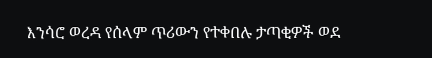እንሳሮ ወረዳ የሰላም ጥሪውን የተቀበሉ ታጣቂዎች ወደ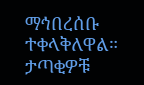ማኅበረሰቡ ተቀላቅለዋል። ታጣቂዎቹ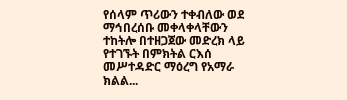የሰላም ጥሪውን ተቀብለው ወደ ማኅበረሰቡ መቀላቀላቸውን ተከትሎ በተዘጋጀው መድረክ ላይ የተገኙት በምክትል ርእሰ መሥተዳድር ማዕረግ የአማራ ክልል...